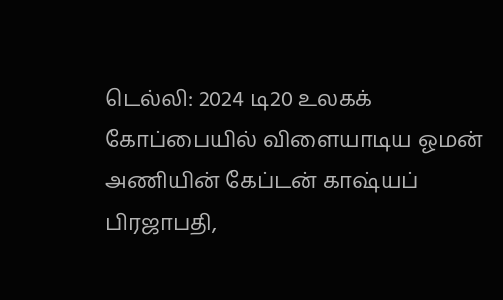டெல்லி: 2024 டி20 உலகக் கோப்பையில் விளையாடிய ஓமன் அணியின் கேப்டன் காஷ்யப் பிரஜாபதி,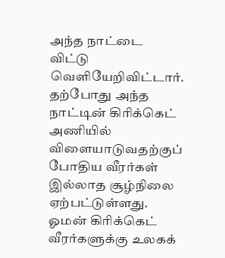அந்த நாட்டை விட்டு வெளியேறிவிட்டார். தற்போது அந்த நாட்டின் கிரிக்கெட் அணியில் விளையாடுவதற்குப் போதிய வீரர்கள் இல்லாத சூழ்நிலை ஏற்பட்டுள்ளது. ஓமன் கிரிக்கெட் வீரர்களுக்கு உலகக்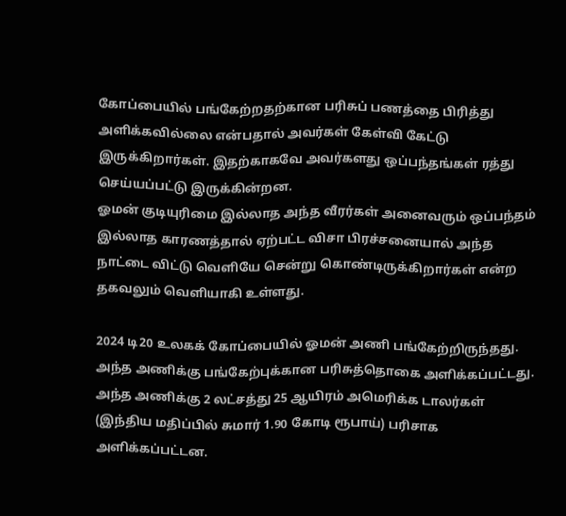கோப்பையில் பங்கேற்றதற்கான பரிசுப் பணத்தை பிரித்து அளிக்கவில்லை என்பதால் அவர்கள் கேள்வி கேட்டு இருக்கிறார்கள். இதற்காகவே அவர்களது ஒப்பந்தங்கள் ரத்து செய்யப்பட்டு இருக்கின்றன.
ஓமன் குடியுரிமை இல்லாத அந்த வீரர்கள் அனைவரும் ஒப்பந்தம் இல்லாத காரணத்தால் ஏற்பட்ட விசா பிரச்சனையால் அந்த நாட்டை விட்டு வெளியே சென்று கொண்டிருக்கிறார்கள் என்ற தகவலும் வெளியாகி உள்ளது.

2024 டி20 உலகக் கோப்பையில் ஓமன் அணி பங்கேற்றிருந்தது. அந்த அணிக்கு பங்கேற்புக்கான பரிசுத்தொகை அளிக்கப்பட்டது. அந்த அணிக்கு 2 லட்சத்து 25 ஆயிரம் அமெரிக்க டாலர்கள் (இந்திய மதிப்பில் சுமார் 1.90 கோடி ரூபாய்) பரிசாக அளிக்கப்பட்டன.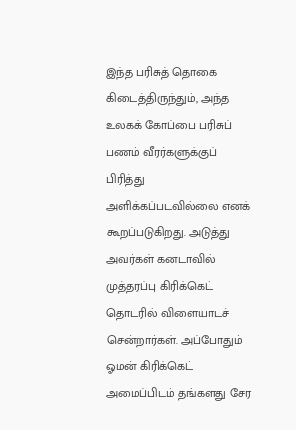இந்த பரிசுத் தொகை கிடைத்திருந்தும், அந்த உலகக் கோப்பை பரிசுப் பணம் வீரர்களுக்குப் பிரித்து அளிக்கப்படவில்லை எனக் கூறப்படுகிறது. அடுத்து அவர்கள் கனடாவில் முத்தரப்பு கிரிக்கெட் தொடரில் விளையாடச் சென்றார்கள். அப்போதும் ஓமன் கிரிக்கெட் அமைப்பிடம் தங்களது சேர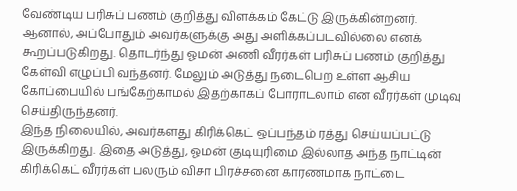வேண்டிய பரிசுப் பணம் குறித்து விளக்கம் கேட்டு இருக்கின்றனர்.
ஆனால், அப்போதும் அவர்களுக்கு அது அளிக்கப்படவில்லை எனக் கூறப்படுகிறது. தொடர்ந்து ஓமன் அணி வீரர்கள் பரிசுப் பணம் குறித்து கேள்வி எழுப்பி வந்தனர். மேலும் அடுத்து நடைபெற உள்ள ஆசிய கோப்பையில் பங்கேற்காமல் இதற்காகப் போராடலாம் என வீரர்கள் முடிவு செய்திருந்தனர்.
இந்த நிலையில், அவர்களது கிரிக்கெட் ஒப்பந்தம் ரத்து செய்யப்பட்டு இருக்கிறது. இதை அடுத்து, ஓமன் குடியுரிமை இல்லாத அந்த நாட்டின் கிரிக்கெட் வீரர்கள் பலரும் விசா பிரச்சனை காரணமாக நாட்டை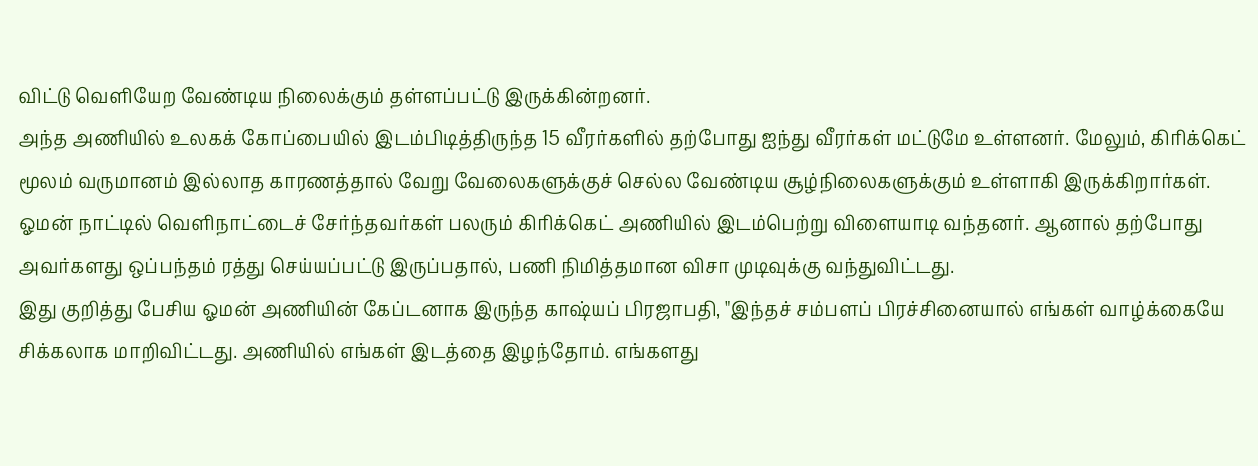விட்டு வெளியேற வேண்டிய நிலைக்கும் தள்ளப்பட்டு இருக்கின்றனர்.
அந்த அணியில் உலகக் கோப்பையில் இடம்பிடித்திருந்த 15 வீரர்களில் தற்போது ஐந்து வீரர்கள் மட்டுமே உள்ளனர். மேலும், கிரிக்கெட் மூலம் வருமானம் இல்லாத காரணத்தால் வேறு வேலைகளுக்குச் செல்ல வேண்டிய சூழ்நிலைகளுக்கும் உள்ளாகி இருக்கிறார்கள்.
ஓமன் நாட்டில் வெளிநாட்டைச் சேர்ந்தவர்கள் பலரும் கிரிக்கெட் அணியில் இடம்பெற்று விளையாடி வந்தனர். ஆனால் தற்போது அவர்களது ஒப்பந்தம் ரத்து செய்யப்பட்டு இருப்பதால், பணி நிமித்தமான விசா முடிவுக்கு வந்துவிட்டது.
இது குறித்து பேசிய ஓமன் அணியின் கேப்டனாக இருந்த காஷ்யப் பிரஜாபதி, "இந்தச் சம்பளப் பிரச்சினையால் எங்கள் வாழ்க்கையே சிக்கலாக மாறிவிட்டது. அணியில் எங்கள் இடத்தை இழந்தோம். எங்களது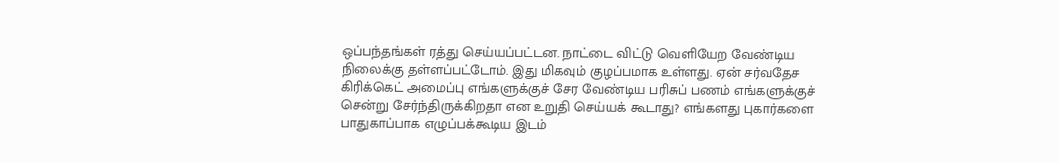ஒப்பந்தங்கள் ரத்து செய்யப்பட்டன. நாட்டை விட்டு வெளியேற வேண்டிய நிலைக்கு தள்ளப்பட்டோம். இது மிகவும் குழப்பமாக உள்ளது. ஏன் சர்வதேச கிரிக்கெட் அமைப்பு எங்களுக்குச் சேர வேண்டிய பரிசுப் பணம் எங்களுக்குச் சென்று சேர்ந்திருக்கிறதா என உறுதி செய்யக் கூடாது? எங்களது புகார்களை பாதுகாப்பாக எழுப்பக்கூடிய இடம்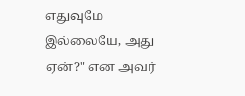எதுவுமே இல்லையே, அது ஏன்?" என அவர்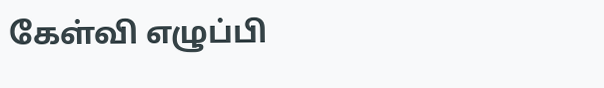கேள்வி எழுப்பி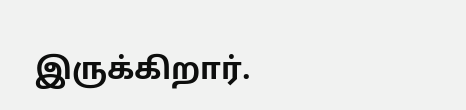இருக்கிறார்.